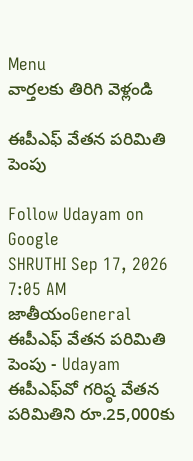Menu
వార్తలకు తిరిగి వెళ్లండి

ఈపీఎఫ్‌ వేతన పరిమితి పెంపు

Follow Udayam on Google
SHRUTHI Sep 17, 2026 7:05 AM జాతీయంGeneral
ఈపీఎఫ్‌ వేతన పరిమితి పెంపు - Udayam
ఈపీఎఫ్‌వో గరిష్ఠ వేతన పరిమితిని రూ.25,000కు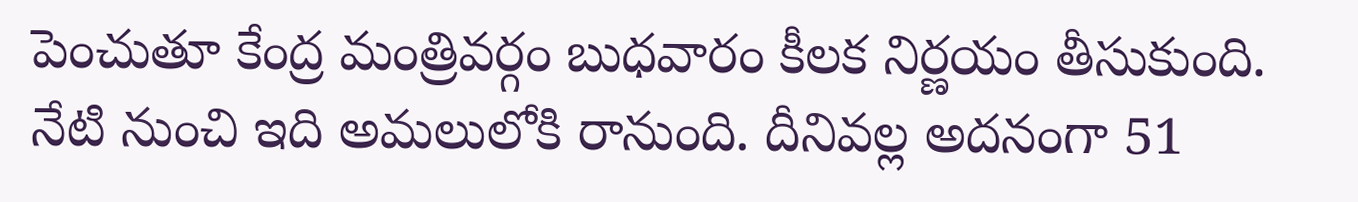పెంచుతూ కేంద్ర మంత్రివర్గం బుధవారం కీలక నిర్ణయం తీసుకుంది. నేటి నుంచి ఇది అమలులోకి రానుంది. దీనివల్ల అదనంగా 51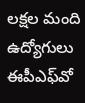లక్షల మంది ఉద్యోగులు ఈపీఎఫ్‌వో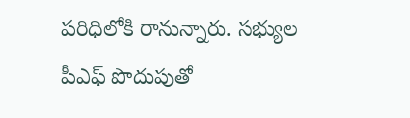పరిధిలోకి రానున్నారు. సభ్యుల పీఎఫ్ పొదుపుతో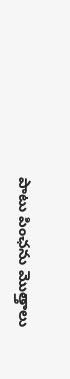పాటు పింఛను మొత్తాలు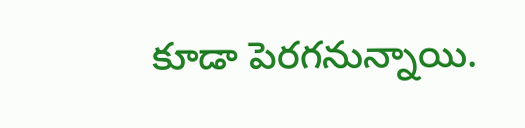కూడా పెరగనున్నాయి.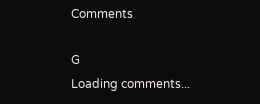Comments

G
Loading comments...